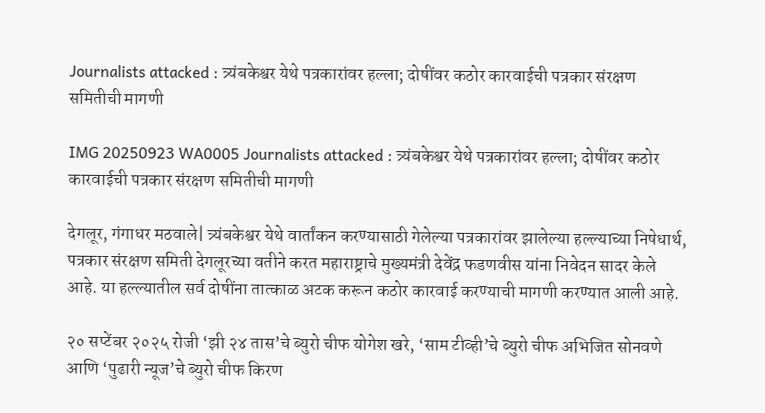Journalists attacked : त्र्यंबकेश्वर येथे पत्रकारांवर हल्ला; दोषींवर कठोर कारवाईची पत्रकार संरक्षण समितीची मागणी

IMG 20250923 WA0005 Journalists attacked : त्र्यंबकेश्वर येथे पत्रकारांवर हल्ला; दोषींवर कठोर कारवाईची पत्रकार संरक्षण समितीची मागणी

देगलूर, गंगाधर मठवाले| त्र्यंबकेश्वर येथे वार्तांकन करण्यासाठी गेलेल्या पत्रकारांवर झालेल्या हल्ल्याच्या निषेधार्थ, पत्रकार संरक्षण समिती देगलूरच्या वतीने करत महाराष्ट्राचे मुख्यमंत्री देवेंद्र फडणवीस यांना निवेदन सादर केले आहे. या हल्ल्यातील सर्व दोषींना तात्काळ अटक करून कठोर कारवाई करण्याची मागणी करण्यात आली आहे.

२० सप्टेंबर २०२५ रोजी ‘झी २४ तास’चे ब्युरो चीफ योगेश खरे, ‘साम टीव्ही’चे ब्युरो चीफ अभिजित सोनवणे आणि ‘पुढारी न्यूज’चे ब्युरो चीफ किरण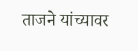ताजने यांच्यावर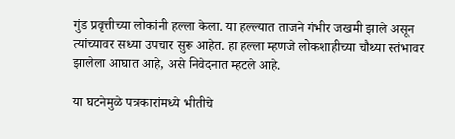गुंड प्रवृत्तीच्या लोकांनी हल्ला केला. या हल्ल्यात ताजने गंभीर जखमी झाले असून त्यांच्यावर सध्या उपचार सुरू आहेत. हा हल्ला म्हणजे लोकशाहीच्या चौथ्या स्तंभावर झालेला आघात आहे, असे निवेदनात म्हटले आहे.

या घटनेमुळे पत्रकारांमध्ये भीतीचे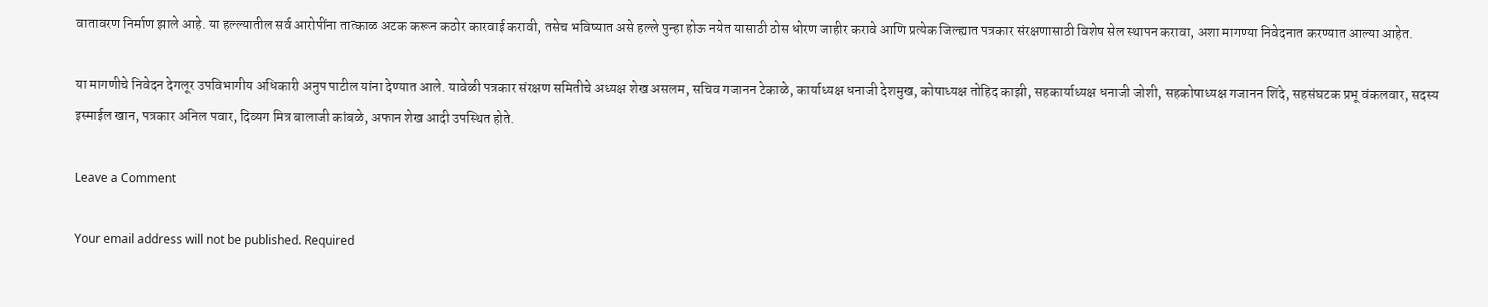वातावरण निर्माण झाले आहे. या हल्ल्यातील सर्व आरोपींना तात्काळ अटक करून कठोर कारवाई करावी, तसेच भविष्यात असे हल्ले पुन्हा होऊ नयेत यासाठी ठोस धोरण जाहीर करावे आणि प्रत्येक जिल्ह्यात पत्रकार संरक्षणासाठी विशेष सेल स्थापन करावा, अशा मागण्या निवेदनात करण्यात आल्या आहेत.

या मागणीचे निवेदन देगलूर उपविभागीय अधिकारी अनुप पाटील यांना देण्यात आले. यावेळी पत्रकार संरक्षण समितीचे अध्यक्ष शेख असलम, सचिव गजानन टेकाळे, कार्याध्यक्ष धनाजी देशमुख, कोषाध्यक्ष तोहिद काझी, सहकार्याध्यक्ष धनाजी जोशी, सहकोषाध्यक्ष गजानन शिंदे, सहसंघटक प्रभू वंकलवार, सदस्य इस्माईल खान, पत्रकार अनिल पवार, दिव्यग मित्र बालाजी कांबळे, अफान शेख आदी उपस्थित होते.

Leave a Comment

Your email address will not be published. Required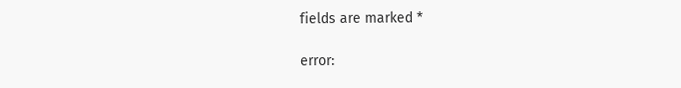fields are marked *

error: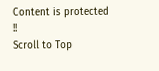Content is protected !!
Scroll to Top